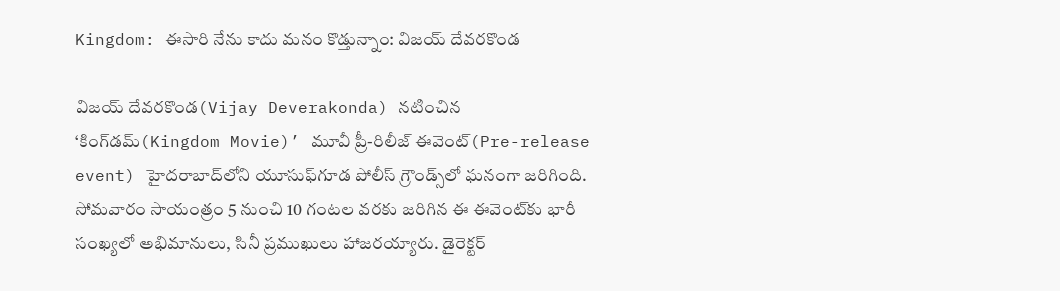Kingdom: ఈసారి నేను కాదు మనం కొడ్తున్నాం: విజయ్ దేవరకొండ

విజయ్ దేవరకొండ(Vijay Deverakonda) నటించిన ‘కింగ్‌డమ్(Kingdom Movie)’ మూవీ ప్రీ-రిలీజ్ ఈవెంట్(Pre-release event) హైదరాబాద్‌లోని యూసుఫ్‌గూడ పోలీస్ గ్రౌండ్స్‌లో ఘనంగా జరిగింది. సోమవారం సాయంత్రం 5 నుంచి 10 గంటల వరకు జరిగిన ఈ ఈవెంట్‌కు భారీ సంఖ్యలో అభిమానులు, సినీ ప్రముఖులు హాజరయ్యారు. డైరెక్టర్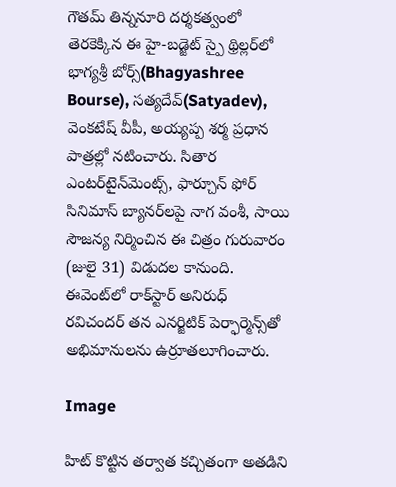గౌతమ్ తిన్ననూరి దర్శకత్వంలో తెరకెక్కిన ఈ హై-బడ్జెట్ స్పై థ్రిల్లర్‌లో భాగ్యశ్రీ బోర్స్(Bhagyashree Bourse), సత్యదేవ్(Satyadev), వెంకటేష్ వీపీ, అయ్యప్ప శర్మ ప్రధాన పాత్రల్లో నటించారు. సితార ఎంటర్‌టైన్‌మెంట్స్, ఫార్చూన్ ఫోర్ సినిమాస్ బ్యానర్‌లపై నాగ వంశీ, సాయి సౌజన్య నిర్మించిన ఈ చిత్రం గురువారం (జులై 31) విడుదల కానుంది. ఈవెంట్‌లో రాక్‌స్టార్ అనిరుధ్ రవిచందర్ తన ఎనర్జిటిక్ పెర్ఫార్మెన్స్‌తో అభిమానులను ఉర్రూతలూగించారు.

Image

హిట్ కొట్టిన తర్వాత కచ్చితంగా అతడిని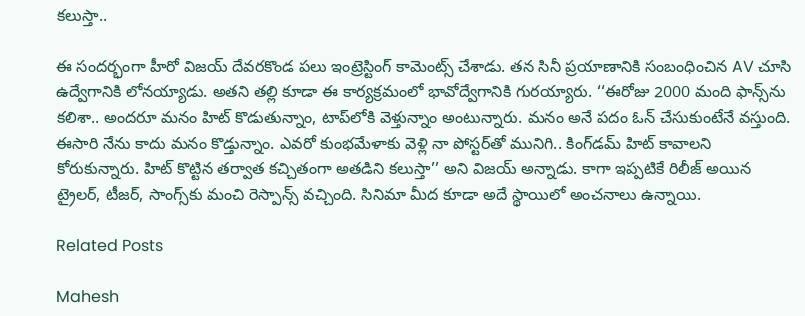కలుస్తా..

ఈ సందర్భంగా హీరో విజయ్ దేవరకొండ పలు ఇంట్రెస్టింగ్ కామెంట్స్ చేశాడు. తన సినీ ప్రయాణానికి సంబంధించిన AV చూసి ఉద్వేగానికి లోనయ్యాడు. అతని తల్లి కూడా ఈ కార్యక్రమంలో భావోద్వేగానికి గురయ్యారు. ‘‘ఈరోజు 2000 మంది ఫాన్స్‌ను కలిశా.. అందరూ మనం హిట్ కొడుతున్నాం, టాప్‌లోకి వెళ్తున్నాం అంటున్నారు. మనం అనే పదం ఓన్ చేసుకుంటేనే వస్తుంది. ఈసారి నేను కాదు మనం కొడ్తున్నాం. ఎవరో కుంభమేళాకు వెళ్లి నా పోస్టర్‌తో మునిగి.. కింగ్‌డమ్ హిట్ కావాలని కోరుకున్నారు. హిట్ కొట్టిన తర్వాత కచ్చితంగా అతడిని కలుస్తా’’ అని విజయ్ అన్నాడు. కాగా ఇప్పటికే రిలీజ్ అయిన ట్రైలర్‌, టీజర్‌, సాంగ్స్‌కు మంచి రెస్పాన్స్ వచ్చింది. సినిమా మీద కూడా అదే స్థాయిలో అంచనాలు ఉన్నాయి.

Related Posts

Mahesh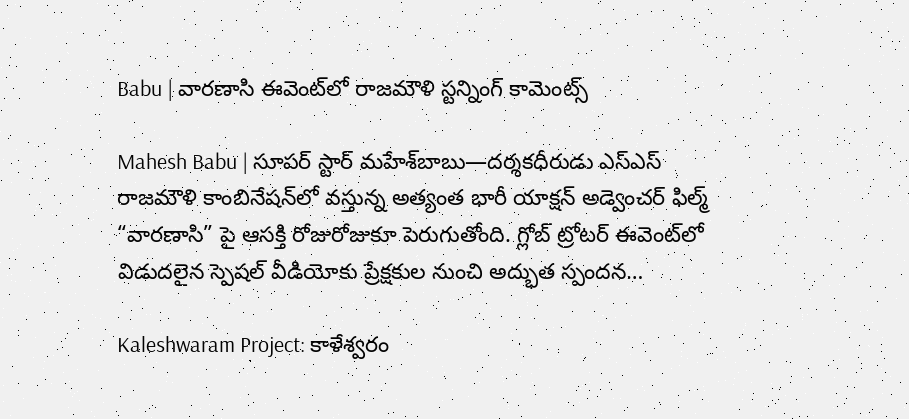Babu | వారణాసి ఈవెంట్‌లో రాజమౌళి స్ట‌న్నింగ్ కామెంట్స్

Mahesh Babu | సూపర్ స్టార్ మహేశ్‌బాబు—దర్శకధీరుడు ఎస్‌ఎస్‌ రాజమౌళి కాంబినేషన్‌లో వస్తున్న అత్యంత భారీ యాక్షన్ అడ్వెంచర్ ఫిల్మ్ “వారణాసి” పై ఆసక్తి రోజురోజుకూ పెరుగుతోంది. గ్లోబ్ ట్రోటర్ ఈవెంట్‌లో విడుదలైన స్పెషల్ వీడియోకు ప్రేక్షకుల నుంచి అద్భుత స్పందన…

Kaleshwaram Project: కాళేశ్వరం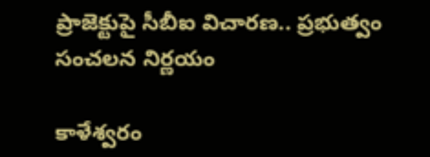ప్రాజెక్టుపై సీబీఐ విచారణ.. ప్రభుత్వం సంచలన నిర్ణయం

కాళేశ్వరం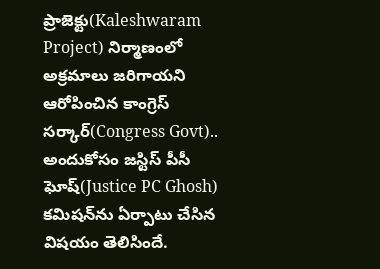ప్రాజెక్టు(Kaleshwaram Project) నిర్మాణంలో అక్రమాలు జరిగాయని ఆరోపించిన కాంగ్రెస్ సర్కార్(Congress Govt).. అందుకోసం జస్టిస్ పీసీ ఘోష్(Justice PC Ghosh) కమిషన్‌ను ఏర్పాటు చేసిన విషయం తెలిసిందే.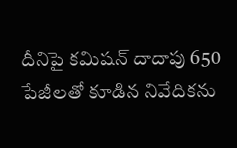దీనిపై కమిషన్ దాదాపు 650 పేజీలతో కూడిన నివేదికను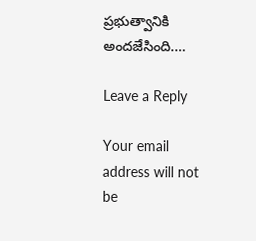ప్రభుత్వానికి అందజేసింది.…

Leave a Reply

Your email address will not be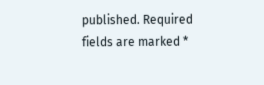published. Required fields are marked *